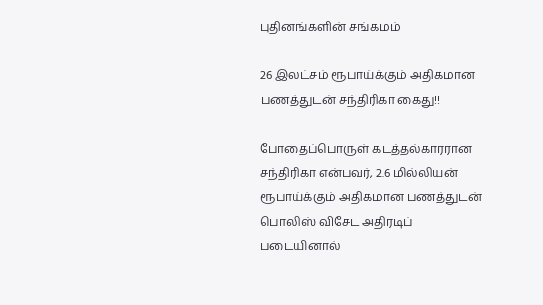புதினங்களின் சங்கமம்

26 இலட்சம் ரூபாய்க்கும் அதிகமான பணத்துடன் சந்திரிகா கைது!!

போதைப்பொருள் கடத்தல்காரரான சந்திரிகா என்பவர், 2.6 மில்லியன் ரூபாய்க்கும் அதிகமான பணத்துடன் பொலிஸ் விசேட அதிரடிப் படையினால்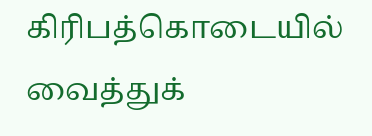கிரிபத்கொடையில் வைத்துக்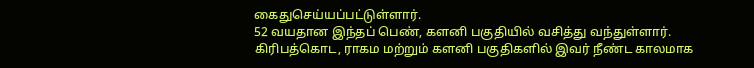கைதுசெய்யப்பட்டுள்ளார்.
52 வயதான இந்தப் பெண், களனி பகுதியில் வசித்து வந்துள்ளார்.
கிரிபத்கொட, ராகம மற்றும் களனி பகுதிகளில் இவர் நீண்ட காலமாக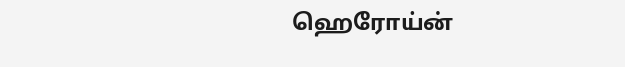ஹெரோய்ன்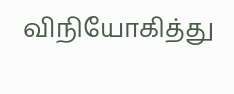விநியோகித்து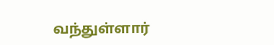வந்துள்ளார்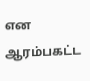என ஆரம்பகட்ட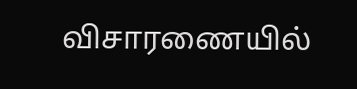விசாரணையில்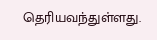தெரியவந்துள்ளது.